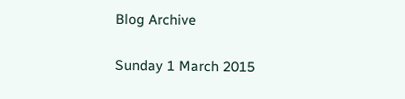Blog Archive

Sunday 1 March 2015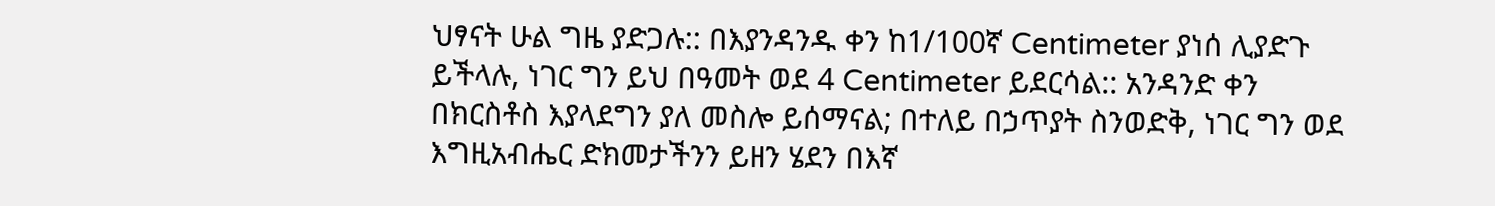ህፃናት ሁል ግዜ ያድጋሉ:: በእያንዳንዱ ቀን ከ1/100ኛ Centimeter ያነሰ ሊያድጉ ይችላሉ, ነገር ግን ይህ በዓመት ወደ 4 Centimeter ይደርሳል:: አንዳንድ ቀን በክርስቶስ እያላደግን ያለ መስሎ ይሰማናል; በተለይ በኃጥያት ስንወድቅ, ነገር ግን ወደ እግዚአብሔር ድክመታችንን ይዘን ሄደን በእኛ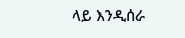ላይ እንዲሰራ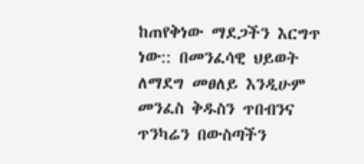ከጠየቅነው ማደጋችን እርግጥ ነው:: በመንፈሳዊ ህይወት ለማደግ መፀለይ እንዲሁም መንፈስ ቅዱስን ጥበብንና ጥንካሬን በውስጣችን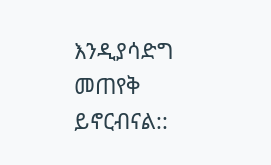እንዲያሳድግ መጠየቅ ይኖርብናል::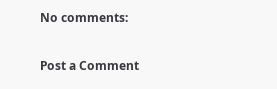No comments:

Post a Comment